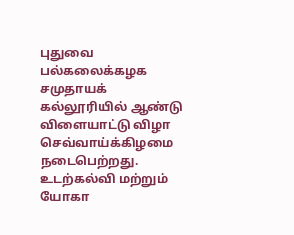புதுவை பல்கலைக்கழக சமுதாயக் கல்லூரியில் ஆண்டு விளையாட்டு விழா செவ்வாய்க்கிழமை நடைபெற்றது.
உடற்கல்வி மற்றும் யோகா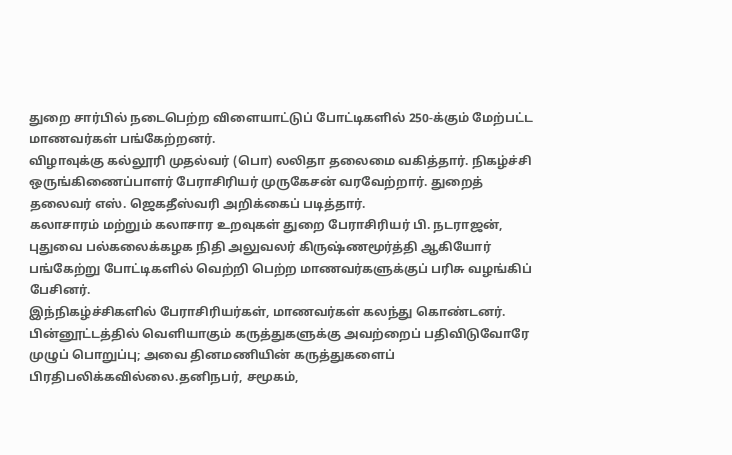துறை சார்பில் நடைபெற்ற விளையாட்டுப் போட்டிகளில் 250-க்கும் மேற்பட்ட மாணவர்கள் பங்கேற்றனர்.
விழாவுக்கு கல்லூரி முதல்வர் (பொ) லலிதா தலைமை வகித்தார். நிகழ்ச்சி ஒருங்கிணைப்பாளர் பேராசிரியர் முருகேசன் வரவேற்றார். துறைத் தலைவர் எஸ். ஜெகதீஸ்வரி அறிக்கைப் படித்தார்.
கலாசாரம் மற்றும் கலாசார உறவுகள் துறை பேராசிரியர் பி. நடராஜன், புதுவை பல்கலைக்கழக நிதி அலுவலர் கிருஷ்ணமூர்த்தி ஆகியோர் பங்கேற்று போட்டிகளில் வெற்றி பெற்ற மாணவர்களுக்குப் பரிசு வழங்கிப் பேசினர்.
இந்நிகழ்ச்சிகளில் பேராசிரியர்கள், மாணவர்கள் கலந்து கொண்டனர்.
பின்னூட்டத்தில் வெளியாகும் கருத்துகளுக்கு அவற்றைப் பதிவிடுவோரே முழுப் பொறுப்பு; அவை தினமணியின் கருத்துகளைப் பிரதிபலிக்கவில்லை.தனிநபர், சமூகம்,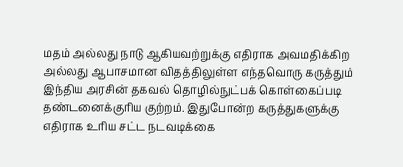மதம் அல்லது நாடு ஆகியவற்றுக்கு எதிராக அவமதிக்கிற அல்லது ஆபாசமான விதத்திலுள்ள எந்தவொரு கருத்தும் இந்திய அரசின் தகவல் தொழில்நுட்பக் கொள்கைப்படி தண்டனைக்குரிய குற்றம். இதுபோன்ற கருத்துகளுக்கு எதிராக உரிய சட்ட நடவடிக்கை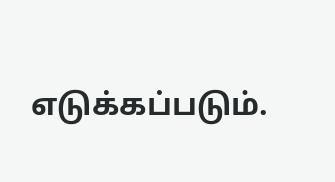எடுக்கப்படும்.